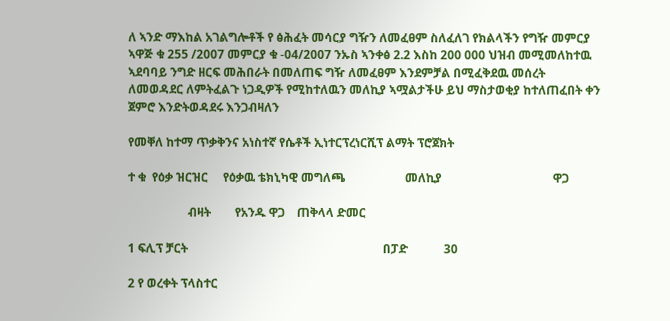ለ ኣንድ ማእከል አገልግሎቶች የ ፅሕፈት መሳርያ ግዥን ለመፈፀም ስለፈለገ የክልላችን የግዥ መምርያ ኣዋጅ ቁ 255 /2007 መምርያ ቁ -04/2007 ንኡስ ኣንቀፅ 2.2 እስከ 200 000 ህዝብ መሚመለከተዉ ኣደባባይ ንግድ ዘርፍ መሕበራት በመለጠፍ ግዥ ለመፈፀም እንደምቻል በሚፈቅደዉ መሰረት ለመወዳደር ለምትፈልጉ ነጋዲዎች የሚከተለዉን መለኪያ ኣሟልታችሁ ይህ ማስታወቂያ ከተለጠፈበት ቀን ጀምሮ እንድትወዳደሩ እንጋብዛለን

የመቐለ ከተማ ጥቃቅንና አነስተኛ የሴቶች ኢነተርፕረነርሺፕ ልማት ፕሮጀክት

ተ ቁ  የዕቃ ዝርዝር     የዕቃዉ ቴክኒካዊ መግለጫ                    መለኪያ                                     ዋጋ

                    ብዛት        የአንዱ ዋጋ    ጠቅላላ ድመር

1 ፍሊፕ ቻርት                                                                 በፓድ            30

2 የ ወረቀት ፕላስተር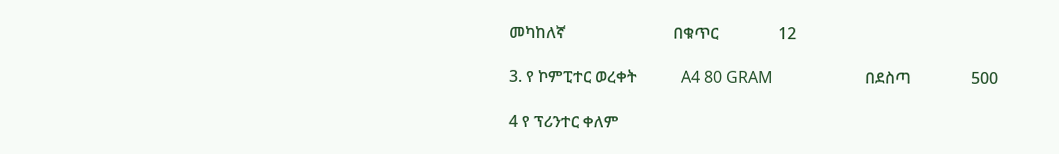መካከለኛ                           በቁጥር               12

3. የ ኮምፒተር ወረቀት           A4 80 GRAM                       በደስጣ               500

4 የ ፕሪንተር ቀለም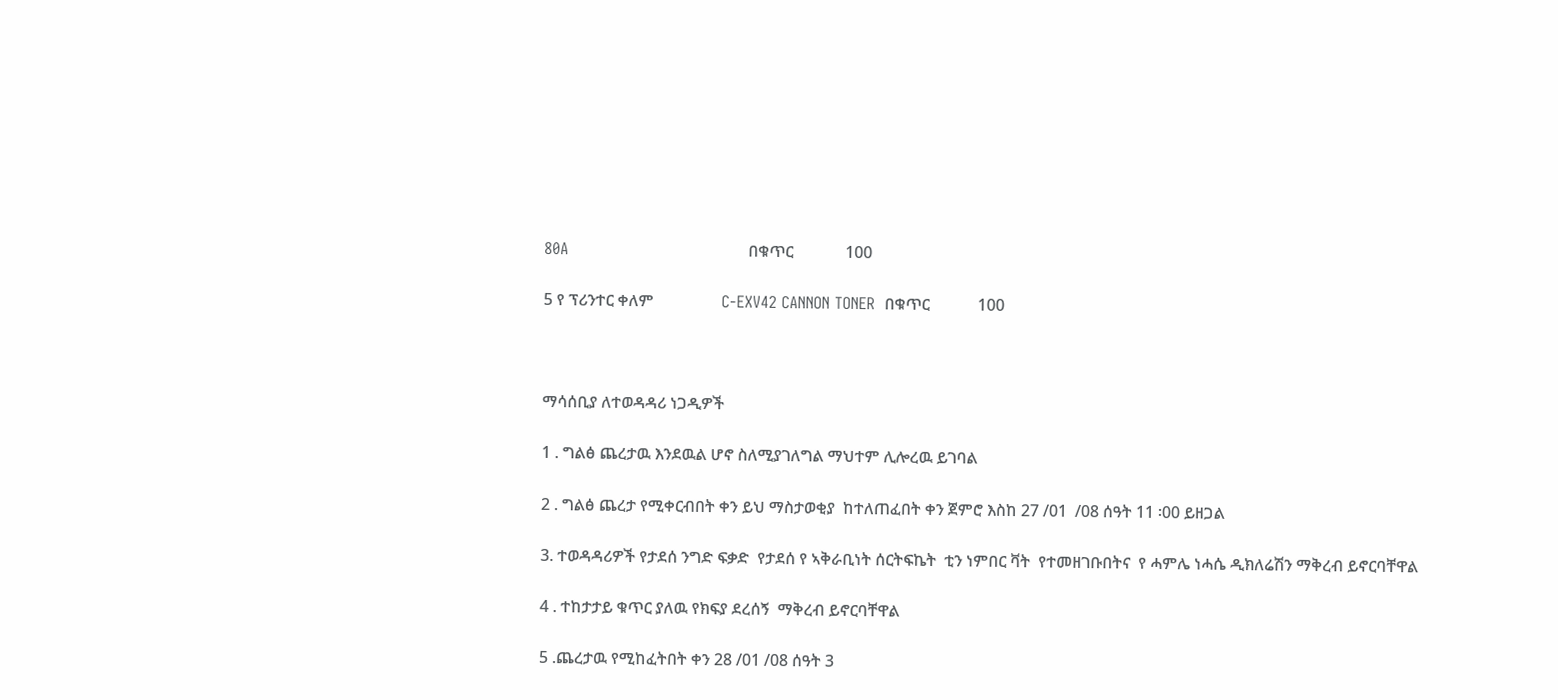80A                                    በቁጥር             100

5 የ ፕሪንተር ቀለም                 C-EXV42 CANNON TONER  በቁጥር            100



ማሳሰቢያ ለተወዳዳሪ ነጋዲዎች

1 . ግልፅ ጨረታዉ እንደዉል ሆኖ ስለሚያገለግል ማህተም ሊሎረዉ ይገባል

2 . ግልፅ ጨረታ የሚቀርብበት ቀን ይህ ማስታወቂያ  ከተለጠፈበት ቀን ጀምሮ እስከ 27 /01  /08 ሰዓት 11 ፡00 ይዘጋል

3. ተወዳዳሪዎች የታደሰ ንግድ ፍቃድ  የታደሰ የ ኣቅራቢነት ሰርትፍኬት  ቲን ነምበር ቫት  የተመዘገቡበትና  የ ሓምሌ ነሓሴ ዲክለሬሽን ማቅረብ ይኖርባቸዋል

4 . ተከታታይ ቁጥር ያለዉ የክፍያ ደረሰኝ  ማቅረብ ይኖርባቸዋል

5 .ጨረታዉ የሚከፈትበት ቀን 28 /01 /08 ሰዓት 3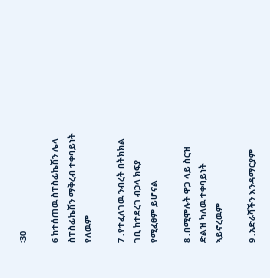፡30

6 ከተሰጠዉ ስፐስፊኬሽን ሌላ ስፐስፊኬሽን ማቅረብ ተቀባይነት የለዉም

7 .የተፈለገዉ ንብረት በትክክል ገቢ ከተደረገ ብኃላ ክፍያ የሚፈፀም ይሆናል

8 .በሚሞሉት ዋጋ ላይ ስርዝ ድልዝ ካለዉ ተቀባይነት ኣይኖረዉም

9 .አድራሻችን እንዳማርያም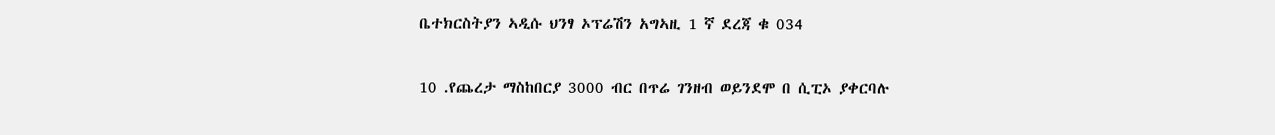ቤተክርስትያን ኣዲሱ ህንፃ ኦፕሬሽን አግኣዚ 1 ኛ ደረጃ ቁ 034

10 .የጨረታ ማስከበርያ 3000 ብር በጥሬ ገንዘብ ወይንደሞ በ ሲፒኦ ያቀርባሉ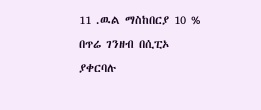11 .ዉል ማስከበርያ 10 % በጥሬ ገንዘብ በሲፒኦ ያቀርባሉ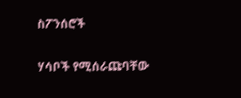ስፖንሰሮች

ሃሳቦች የሚሰራጩባቸው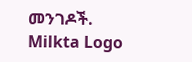መንገዶች.
Milkta Logo